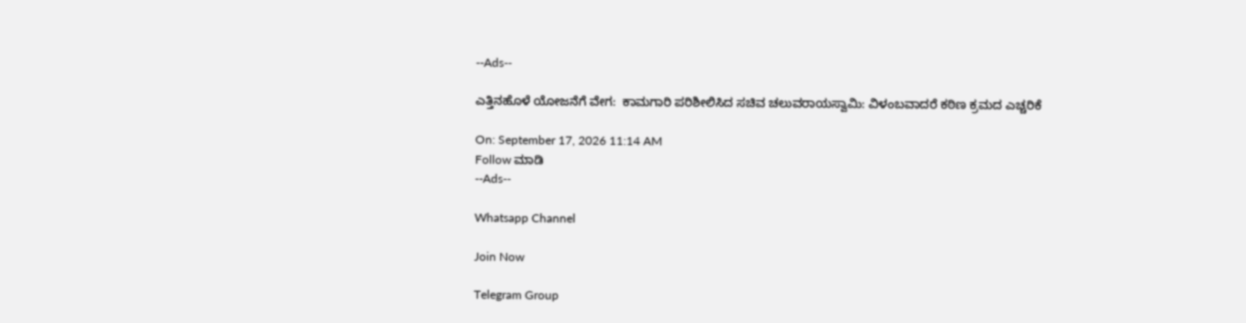--Ads--

ಎತ್ತಿನಹೊಳೆ ಯೋಜನೆಗೆ ವೇಗ:  ಕಾಮಗಾರಿ ಪರಿಶೀಲಿಸಿದ ಸಚಿವ ಚಲುವರಾಯಸ್ವಾಮಿ: ವಿಳಂಬವಾದರೆ ಕಠಿಣ ಕ್ರಮದ ಎಚ್ಚರಿಕೆ

On: September 17, 2026 11:14 AM
Follow ಮಾಡಿ
--Ads--

Whatsapp Channel

Join Now

Telegram Group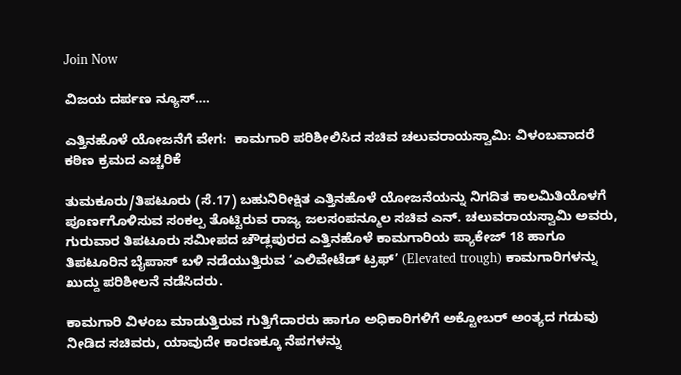Join Now

ವಿಜಯ ದರ್ಪಣ ನ್ಯೂಸ್….

ಎತ್ತಿನಹೊಳೆ ಯೋಜನೆಗೆ ವೇಗ:  ಕಾಮಗಾರಿ ಪರಿಶೀಲಿಸಿದ ಸಚಿವ ಚಲುವರಾಯಸ್ವಾಮಿ: ವಿಳಂಬವಾದರೆ ಕಠಿಣ ಕ್ರಮದ ಎಚ್ಚರಿಕೆ

ತುಮಕೂರು/ತಿಪಟೂರು (ಸೆ.17) ಬಹುನಿರೀಕ್ಷಿತ ಎತ್ತಿನಹೊಳೆ ಯೋಜನೆಯನ್ನು ನಿಗದಿತ ಕಾಲಮಿತಿಯೊಳಗೆ ಪೂರ್ಣಗೊಳಿಸುವ ಸಂಕಲ್ಪ ತೊಟ್ಟಿರುವ ರಾಜ್ಯ ಜಲಸಂಪನ್ಮೂಲ ಸಚಿವ ಎನ್. ಚಲುವರಾಯಸ್ವಾಮಿ ಅವರು, ಗುರುವಾರ ತಿಪಟೂರು ಸಮೀಪದ ಚೌಡ್ಲಪುರದ ಎತ್ತಿನಹೊಳೆ ಕಾಮಗಾರಿಯ ಪ್ಯಾಕೇಜ್ 18 ಹಾಗೂ ತಿಪಟೂರಿನ ಬೈಪಾಸ್ ಬಳಿ ನಡೆಯುತ್ತಿರುವ ‘ಎಲಿವೇಟೆಡ್ ಟ್ರಫ್’ (Elevated trough) ಕಾಮಗಾರಿಗಳನ್ನು ಖುದ್ದು ಪರಿಶೀಲನೆ ನಡೆಸಿದರು.

ಕಾಮಗಾರಿ ವಿಳಂಬ ಮಾಡುತ್ತಿರುವ ಗುತ್ತಿಗೆದಾರರು ಹಾಗೂ ಅಧಿಕಾರಿಗಳಿಗೆ ಅಕ್ಟೋಬರ್ ಅಂತ್ಯದ ಗಡುವು ನೀಡಿದ ಸಚಿವರು, ಯಾವುದೇ ಕಾರಣಕ್ಕೂ ನೆಪಗಳನ್ನು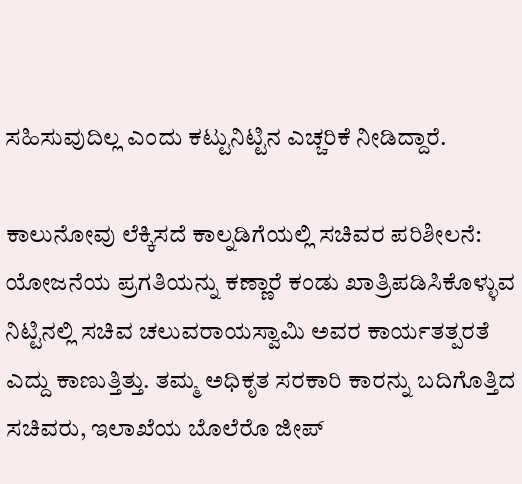ಸಹಿಸುವುದಿಲ್ಲ ಎಂದು ಕಟ್ಟುನಿಟ್ಟಿನ ಎಚ್ಚರಿಕೆ ನೀಡಿದ್ದಾರೆ.

ಕಾಲುನೋವು ಲೆಕ್ಕಿಸದೆ ಕಾಲ್ನಡಿಗೆಯಲ್ಲಿ ಸಚಿವರ ಪರಿಶೀಲನೆ:
ಯೋಜನೆಯ ಪ್ರಗತಿಯನ್ನು ಕಣ್ಣಾರೆ ಕಂಡು ಖಾತ್ರಿಪಡಿಸಿಕೊಳ್ಳುವ ನಿಟ್ಟಿನಲ್ಲಿ ಸಚಿವ ಚಲುವರಾಯಸ್ವಾಮಿ ಅವರ ಕಾರ್ಯತತ್ಪರತೆ ಎದ್ದು ಕಾಣುತ್ತಿತ್ತು. ತಮ್ಮ ಅಧಿಕೃತ ಸರಕಾರಿ ಕಾರನ್ನು ಬದಿಗೊತ್ತಿದ ಸಚಿವರು, ಇಲಾಖೆಯ ಬೊಲೆರೊ ಜೀಪ್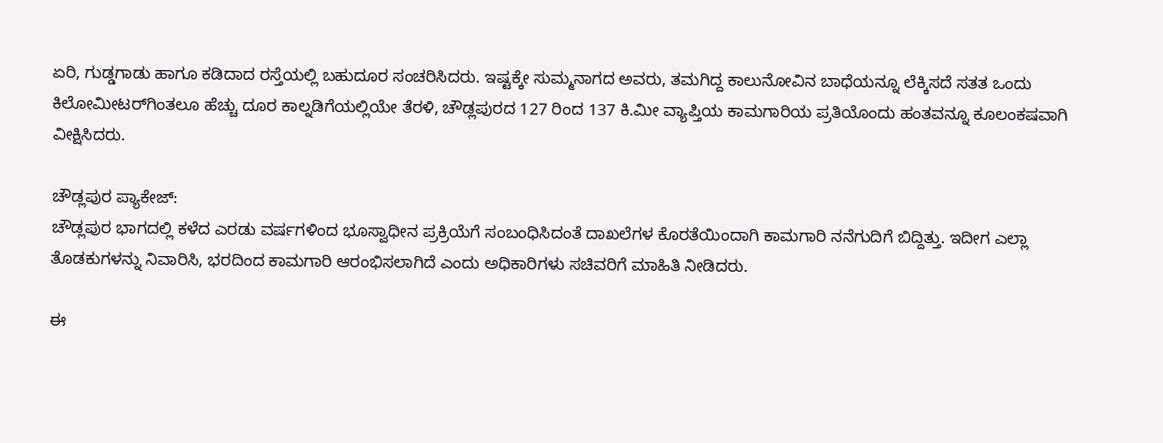ಏರಿ, ಗುಡ್ಡಗಾಡು ಹಾಗೂ ಕಡಿದಾದ ರಸ್ತೆಯಲ್ಲಿ ಬಹುದೂರ ಸಂಚರಿಸಿದರು. ಇಷ್ಟಕ್ಕೇ ಸುಮ್ಮನಾಗದ ಅವರು, ತಮಗಿದ್ದ ಕಾಲುನೋವಿನ ಬಾಧೆಯನ್ನೂ ಲೆಕ್ಕಿಸದೆ ಸತತ ಒಂದು ಕಿಲೋಮೀಟರ್‌ಗಿಂತಲೂ ಹೆಚ್ಚು ದೂರ ಕಾಲ್ನಡಿಗೆಯಲ್ಲಿಯೇ ತೆರಳಿ, ಚೌಡ್ಲಪುರದ 127 ರಿಂದ 137 ಕಿ.ಮೀ ವ್ಯಾಪ್ತಿಯ ಕಾಮಗಾರಿಯ ಪ್ರತಿಯೊಂದು ಹಂತವನ್ನೂ ಕೂಲಂಕಷವಾಗಿ ವೀಕ್ಷಿಸಿದರು.

ಚೌಡ್ಲಪುರ ಪ್ಯಾಕೇಜ್:
ಚೌಡ್ಲಪುರ ಭಾಗದಲ್ಲಿ ಕಳೆದ ಎರಡು ವರ್ಷಗಳಿಂದ ಭೂಸ್ವಾಧೀನ ಪ್ರಕ್ರಿಯೆಗೆ ಸಂಬಂಧಿಸಿದಂತೆ ದಾಖಲೆಗಳ ಕೊರತೆಯಿಂದಾಗಿ ಕಾಮಗಾರಿ ನನೆಗುದಿಗೆ ಬಿದ್ದಿತ್ತು. ಇದೀಗ ಎಲ್ಲಾ ತೊಡಕುಗಳನ್ನು ನಿವಾರಿಸಿ, ಭರದಿಂದ ಕಾಮಗಾರಿ ಆರಂಭಿಸಲಾಗಿದೆ ಎಂದು ಅಧಿಕಾರಿಗಳು ಸಚಿವರಿಗೆ ಮಾಹಿತಿ ನೀಡಿದರು.

ಈ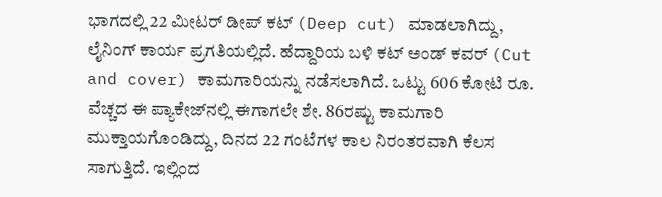ಭಾಗದಲ್ಲಿ 22 ಮೀಟರ್ ಡೀಪ್ ಕಟ್ (Deep cut) ಮಾಡಲಾಗಿದ್ದು, ಲೈನಿಂಗ್ ಕಾರ್ಯ ಪ್ರಗತಿಯಲ್ಲಿದೆ. ಹೆದ್ದಾರಿಯ ಬಳಿ ಕಟ್ ಅಂಡ್ ಕವರ್ (Cut and cover) ಕಾಮಗಾರಿಯನ್ನು ನಡೆಸಲಾಗಿದೆ. ಒಟ್ಟು 606 ಕೋಟಿ ರೂ. ವೆಚ್ಚದ ಈ ಪ್ಯಾಕೇಜ್‌ನಲ್ಲಿ ಈಗಾಗಲೇ ಶೇ. 86ರಷ್ಟು ಕಾಮಗಾರಿ ಮುಕ್ತಾಯಗೊಂಡಿದ್ದು, ದಿನದ 22 ಗಂಟೆಗಳ ಕಾಲ ನಿರಂತರವಾಗಿ ಕೆಲಸ ಸಾಗುತ್ತಿದೆ. ಇಲ್ಲಿಂದ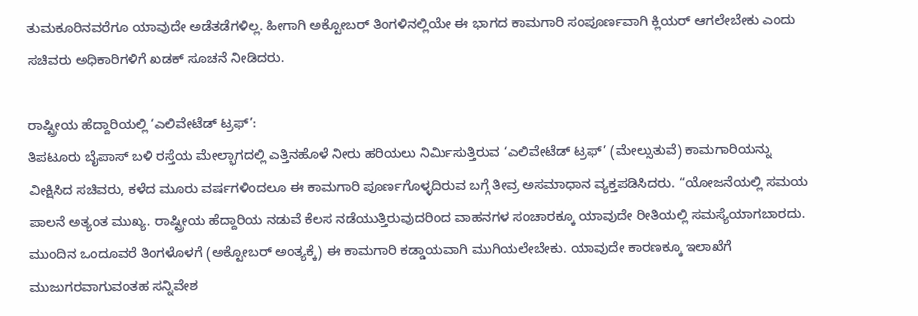ತುಮಕೂರಿನವರೆಗೂ ಯಾವುದೇ ಅಡೆತಡೆಗಳಿಲ್ಲ. ಹೀಗಾಗಿ ಅಕ್ಟೋಬರ್ ತಿಂಗಳಿನಲ್ಲಿಯೇ ಈ ಭಾಗದ ಕಾಮಗಾರಿ ಸಂಪೂರ್ಣವಾಗಿ ಕ್ಲಿಯರ್ ಆಗಲೇಬೇಕು ಎಂದು ಸಚಿವರು ಅಧಿಕಾರಿಗಳಿಗೆ ಖಡಕ್ ಸೂಚನೆ ನೀಡಿದರು.

ರಾಷ್ಟ್ರೀಯ ಹೆದ್ದಾರಿಯಲ್ಲಿ ‘ಎಲಿವೇಟೆಡ್ ಟ್ರಫ್’:
ತಿಪಟೂರು ಬೈಪಾಸ್ ಬಳಿ ರಸ್ತೆಯ ಮೇಲ್ಭಾಗದಲ್ಲಿ ಎತ್ತಿನಹೊಳೆ ನೀರು ಹರಿಯಲು ನಿರ್ಮಿಸುತ್ತಿರುವ ‘ಎಲಿವೇಟೆಡ್ ಟ್ರಫ್’ (ಮೇಲ್ಸುತುವೆ) ಕಾಮಗಾರಿಯನ್ನು ವೀಕ್ಷಿಸಿದ ಸಚಿವರು, ಕಳೆದ ಮೂರು ವರ್ಷಗಳಿಂದಲೂ ಈ ಕಾಮಗಾರಿ ಪೂರ್ಣಗೊಳ್ಳದಿರುವ ಬಗ್ಗೆ ತೀವ್ರ ಅಸಮಾಧಾನ ವ್ಯಕ್ತಪಡಿಸಿದರು. “ಯೋಜನೆಯಲ್ಲಿ ಸಮಯ ಪಾಲನೆ ಅತ್ಯಂತ ಮುಖ್ಯ. ರಾಷ್ಟ್ರೀಯ ಹೆದ್ದಾರಿಯ ನಡುವೆ ಕೆಲಸ ನಡೆಯುತ್ತಿರುವುದರಿಂದ ವಾಹನಗಳ ಸಂಚಾರಕ್ಕೂ ಯಾವುದೇ ರೀತಿಯಲ್ಲಿ ಸಮಸ್ಯೆಯಾಗಬಾರದು. ಮುಂದಿನ ಒಂದೂವರೆ ತಿಂಗಳೊಳಗೆ (ಅಕ್ಟೋಬರ್ ಅಂತ್ಯಕ್ಕೆ) ಈ ಕಾಮಗಾರಿ ಕಡ್ಡಾಯವಾಗಿ ಮುಗಿಯಲೇಬೇಕು. ಯಾವುದೇ ಕಾರಣಕ್ಕೂ ಇಲಾಖೆಗೆ ಮುಜುಗರವಾಗುವಂತಹ ಸನ್ನಿವೇಶ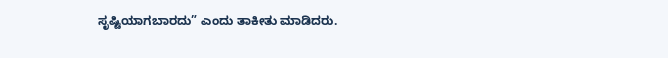ಸೃಷ್ಟಿಯಾಗಬಾರದು” ಎಂದು ತಾಕೀತು ಮಾಡಿದರು.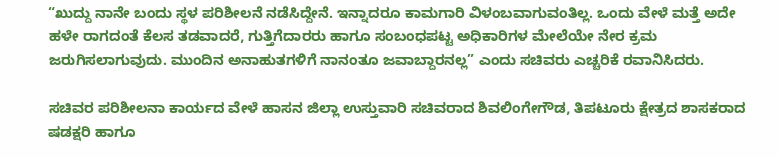“ಖುದ್ದು ನಾನೇ ಬಂದು ಸ್ಥಳ ಪರಿಶೀಲನೆ ನಡೆಸಿದ್ದೇನೆ. ಇನ್ನಾದರೂ ಕಾಮಗಾರಿ ವಿಳಂಬವಾಗುವಂತಿಲ್ಲ. ಒಂದು ವೇಳೆ ಮತ್ತೆ ಅದೇ ಹಳೇ ರಾಗದಂತೆ ಕೆಲಸ ತಡವಾದರೆ, ಗುತ್ತಿಗೆದಾರರು ಹಾಗೂ ಸಂಬಂಧಪಟ್ಟ ಅಧಿಕಾರಿಗಳ ಮೇಲೆಯೇ ನೇರ ಕ್ರಮ ಜರುಗಿಸಲಾಗುವುದು. ಮುಂದಿನ ಅನಾಹುತಗಳಿಗೆ ನಾನಂತೂ ಜವಾಬ್ದಾರನಲ್ಲ” ಎಂದು ಸಚಿವರು ಎಚ್ಚರಿಕೆ ರವಾನಿಸಿದರು.

ಸಚಿವರ ಪರಿಶೀಲನಾ ಕಾರ್ಯದ ವೇಳೆ ಹಾಸನ ಜಿಲ್ಲಾ ಉಸ್ತುವಾರಿ ಸಚಿವರಾದ ಶಿವಲಿಂಗೇಗೌಡ, ತಿಪಟೂರು ಕ್ಷೇತ್ರದ ಶಾಸಕರಾದ ಷಡಕ್ಷರಿ ಹಾಗೂ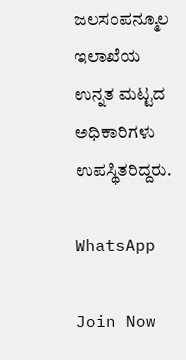ಜಲಸಂಪನ್ಮೂಲ ಇಲಾಖೆಯ ಉನ್ನತ ಮಟ್ಟದ ಅಧಿಕಾರಿಗಳು ಉಪಸ್ಥಿತರಿದ್ದರು.

WhatsApp

Join Now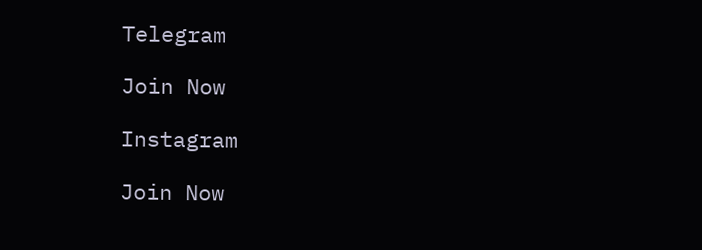Telegram

Join Now

Instagram

Join Now